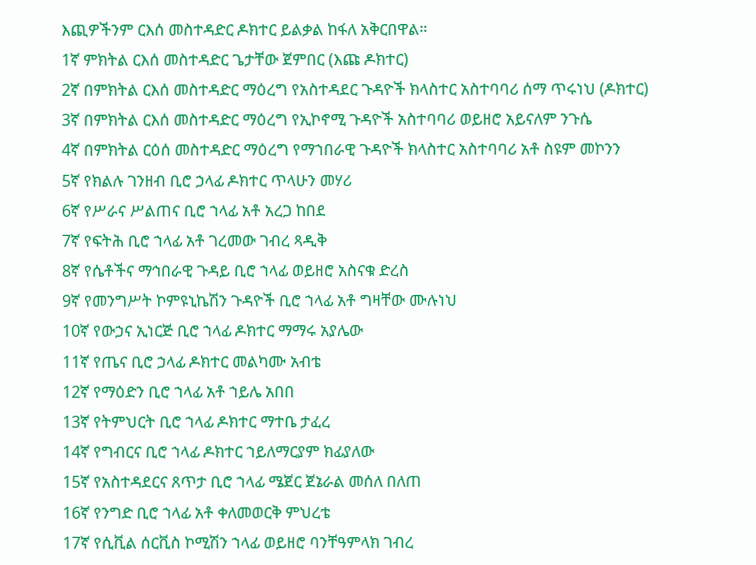እጪዎችንም ርእሰ መስተዳድር ዶክተር ይልቃል ከፋለ አቅርበዋል።
1ኛ ምክትል ርእሰ መስተዳድር ጌታቸው ጀምበር (እጩ ዶክተር)
2ኛ በምክትል ርእሰ መስተዳድር ማዕረግ የአስተዳደር ጉዳዮች ክላስተር አስተባባሪ ሰማ ጥሩነህ (ዶክተር)
3ኛ በምክትል ርእሰ መስተዳድር ማዕረግ የኢኮኖሚ ጉዳዮች አስተባባሪ ወይዘሮ አይናለም ንጉሴ
4ኛ በምክትል ርዕሰ መስተዳድር ማዕረግ የማኀበራዊ ጉዳዮች ክላስተር አስተባባሪ አቶ ስዩም መኮንን
5ኛ የክልሉ ገንዘብ ቢሮ ኃላፊ ዶክተር ጥላሁን መሃሪ
6ኛ የሥራና ሥልጠና ቢሮ ኀላፊ አቶ አረጋ ከበደ
7ኛ የፍትሕ ቢሮ ኀላፊ አቶ ገረመው ገብረ ጻዲቅ
8ኛ የሴቶችና ማኅበራዊ ጉዳይ ቢሮ ኀላፊ ወይዘሮ አስናቁ ድረስ
9ኛ የመንግሥት ኮምዩኒኬሽን ጉዳዮች ቢሮ ኀላፊ አቶ ግዛቸው ሙሉነህ
10ኛ የውኃና ኢነርጅ ቢሮ ኀላፊ ዶክተር ማማሩ አያሌው
11ኛ የጤና ቢሮ ኃላፊ ዶክተር መልካሙ አብቴ
12ኛ የማዕድን ቢሮ ኀላፊ አቶ ኀይሌ አበበ
13ኛ የትምህርት ቢሮ ኀላፊ ዶክተር ማተቤ ታፈረ
14ኛ የግብርና ቢሮ ኀላፊ ዶክተር ኀይለማርያም ክፊያለው
15ኛ የአስተዳደርና ጸጥታ ቢሮ ኀላፊ ሜጀር ጀኔራል መሰለ በለጠ
16ኛ የንግድ ቢሮ ኀላፊ አቶ ቀለመወርቅ ምህረቴ
17ኛ የሲቪል ሰርቪስ ኮሚሽን ኀላፊ ወይዘሮ ባንቸዓምላክ ገብረ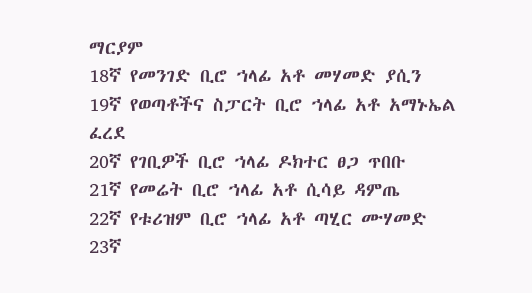ማርያም
18ኛ የመንገድ ቢሮ ኀላፊ አቶ መሃመድ ያሲን
19ኛ የወጣቶችና ስፓርት ቢሮ ኀላፊ አቶ አማኑኤል ፈረደ
20ኛ የገቢዎች ቢሮ ኀላፊ ዶክተር ፀጋ ጥበቡ
21ኛ የመሬት ቢሮ ኀላፊ አቶ ሲሳይ ዳምጤ
22ኛ የቱሪዝም ቢሮ ኀላፊ አቶ ጣሂር ሙሃመድ
23ኛ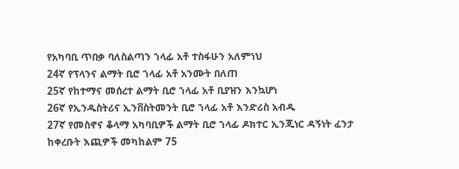የአካባቢ ጥበቃ ባለስልጣን ኀላፊ አቶ ተስፋሁን አለምነህ
24ኛ የፕላንና ልማት ቢሮ ኀላፊ አቶ አንሙት በለጠ
25ኛ የከተማና መሰረተ ልማት ቢሮ ኀላፊ አቶ ቢያዝን እንኳሆነ
26ኛ የኢንዱስትሪና ኢንቨስትመንት ቢሮ ኀላፊ አቶ እንድሪስ አብዱ
27ኛ የመስኖና ቆላማ አካባቢዎች ልማት ቢሮ ኀላፊ ዶክተር ኢንጂነር ዳኝነት ፈንታ
ከቀረቡት እጪዎች መካከልም 75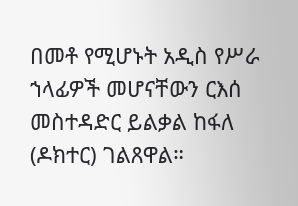በመቶ የሚሆኑት አዲስ የሥራ ኀላፊዎች መሆናቸውን ርእሰ መስተዳድር ይልቃል ከፋለ (ዶክተር) ገልጸዋል።